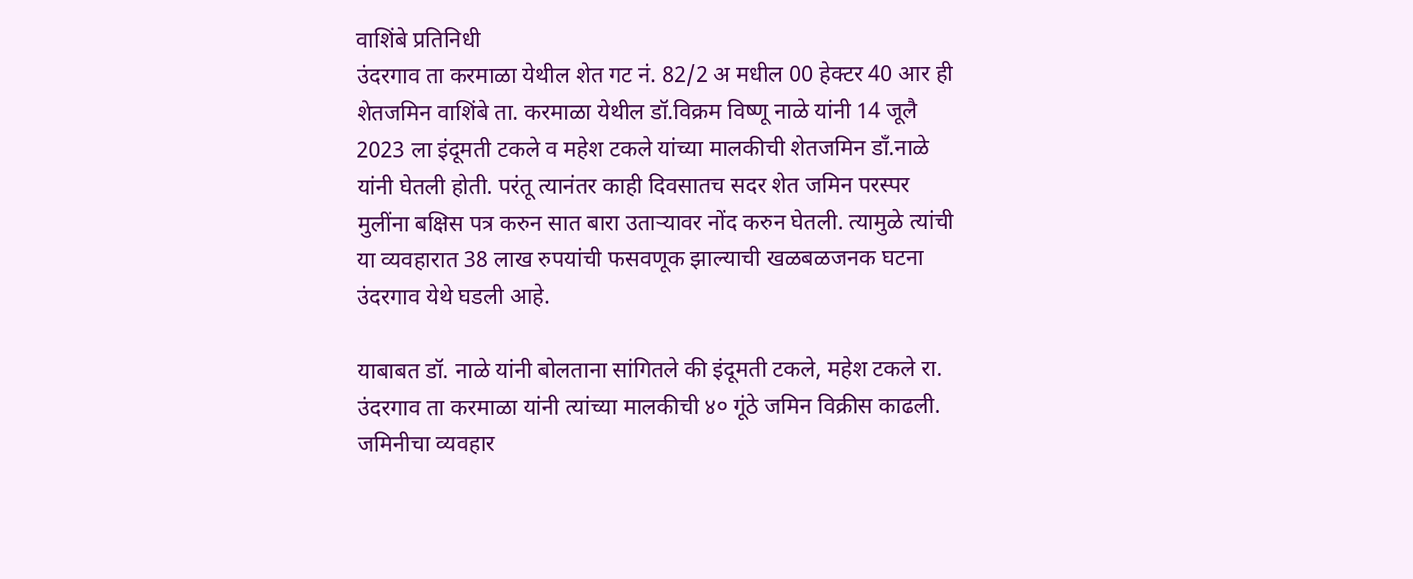वाशिंबे प्रतिनिधी
उंदरगाव ता करमाळा येथील शेत गट नं. 82/2 अ मधील 00 हेक्टर 40 आर ही शेतजमिन वाशिंबे ता. करमाळा येथील डॉ.विक्रम विष्णू नाळे यांनी 14 जूलै 2023 ला इंदूमती टकले व महेश टकले यांच्या मालकीची शेतजमिन डाँ.नाळे यांनी घेतली होती. परंतू त्यानंतर काही दिवसातच सदर शेत जमिन परस्पर मुलींना बक्षिस पत्र करुन सात बारा उताऱ्यावर नोंद करुन घेतली. त्यामुळे त्यांची या व्यवहारात 38 लाख रुपयांची फसवणूक झाल्याची खळबळजनक घटना उंदरगाव येथे घडली आहे.

याबाबत डॉ. नाळे यांनी बोलताना सांगितले की इंदूमती टकले, महेश टकले रा. उंदरगाव ता करमाळा यांनी त्यांच्या मालकीची ४० गूंठे जमिन विक्रीस काढली. जमिनीचा व्यवहार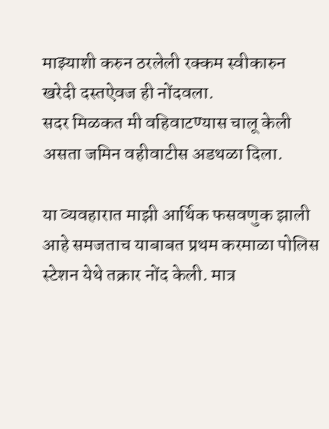माझ्याशी करुन ठरलेली रक्कम स्वीकारुन खरेदी दस्तऐवज ही नोंदवला.
सदर मिळकत मी वहिवाटण्यास चालू केली असता जमिन वहीवाटीस अडथळा दिला.

या व्यवहारात माझी आर्थिक फसवणुक झाली आहे समजताच याबाबत प्रथम करमाळा पोलिस स्टेशन येथे तक्रार नोंद केली. मात्र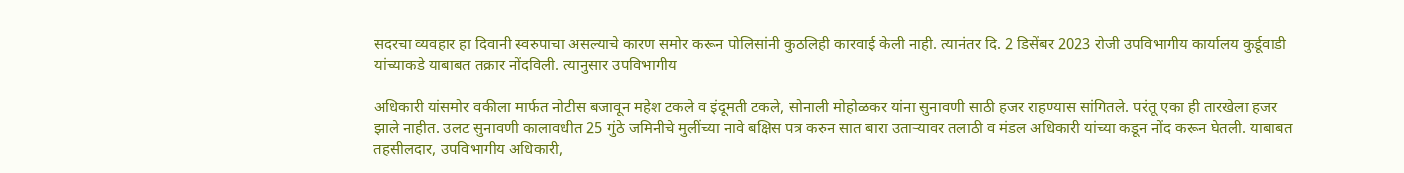सदरचा व्यवहार हा दिवानी स्वरुपाचा असल्याचे कारण समोर करून पोलिसांनी कुठलिही कारवाई केली नाही. त्यानंतर दि. 2 डिसेंबर 2023 रोजी उपविभागीय कार्यालय कुर्डूवाडी यांच्याकडे याबाबत तक्रार नोंदविली. त्यानुसार उपविभागीय

अधिकारी यांसमोर वकीला मार्फत नोटीस बजावून महेश टकले व इंदूमती टकले, सोनाली मोहोळकर यांना सुनावणी साठी हजर राहण्यास सांगितले. परंतू एका ही तारखेला हजर झाले नाहीत. उलट सुनावणी कालावधीत 25 गुंठे जमिनीचे मुलींच्या नावे बक्षिस पत्र करुन सात बारा उताऱ्यावर तलाठी व मंडल अधिकारी यांच्या कडून नोंद करून घेतली. याबाबत तहसीलदार, उपविभागीय अधिकारी,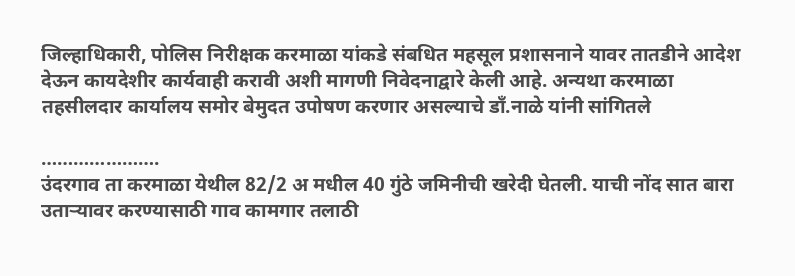जिल्हाधिकारी, पोलिस निरीक्षक करमाळा यांकडे संबधित महसूल प्रशासनाने यावर तातडीने आदेश देऊन कायदेशीर कार्यवाही करावी अशी मागणी निवेदनाद्वारे केली आहे. अन्यथा करमाळा तहसीलदार कार्यालय समोर बेमुदत उपोषण करणार असल्याचे डाँ.नाळे यांनी सांगितले

………………….
उंदरगाव ता करमाळा येथील 82/2 अ मधील 40 गुंठे जमिनीची खरेदी घेतली. याची नोंद सात बारा उताऱ्यावर करण्यासाठी गाव कामगार तलाठी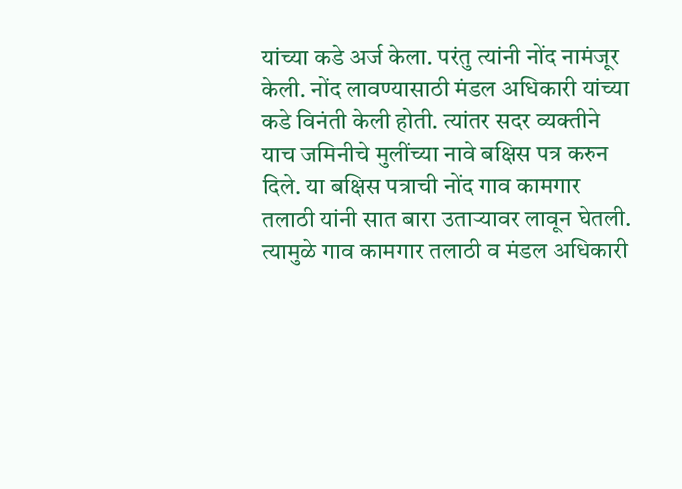यांच्या कडे अर्ज केला. परंतु त्यांनी नोंद नामंजूर केली. नोंद लावण्यासाठी मंडल अधिकारी यांच्या कडे विनंती केली होती. त्यांतर सदर व्यक्तीने याच जमिनीचे मुलींच्या नावे बक्षिस पत्र करुन दिले. या बक्षिस पत्राची नोंद गाव कामगार तलाठी यांनी सात बारा उताऱ्यावर लावून घेतली. त्यामुळे गाव कामगार तलाठी व मंडल अधिकारी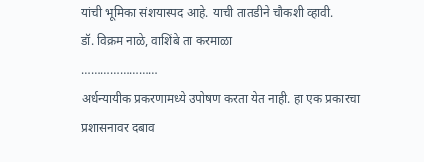यांची भूमिका संशयास्पद आहे. याची तातडीने चौकशी व्हावी.
डॉ. विक्रम नाळे, वाशिंबे ता करमाळा
……………………
अर्धन्यायीक प्रकरणामध्ये उपोषण करता येत नाही. हा एक प्रकारचा प्रशासनावर दबाव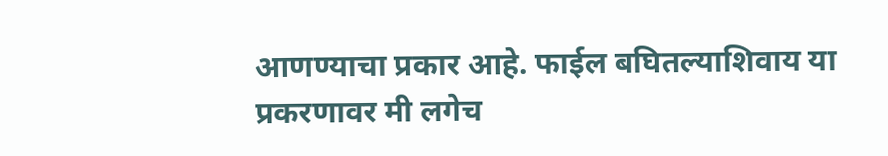आणण्याचा प्रकार आहे. फाईल बघितल्याशिवाय या प्रकरणावर मी लगेच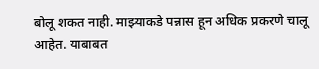बोलू शकत नाही. माझ्याकडे पन्नास हून अधिक प्रकरणे चालू आहेत. याबाबत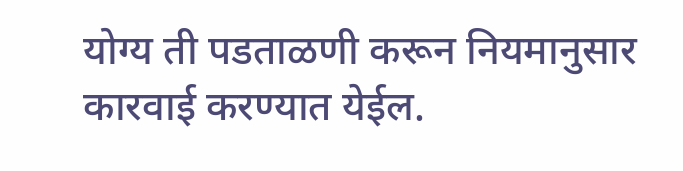योग्य ती पडताळणी करून नियमानुसार कारवाई करण्यात येईल.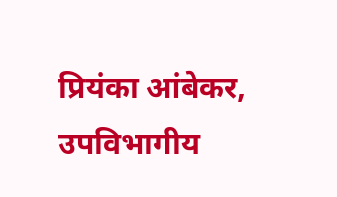प्रियंका आंबेकर, उपविभागीय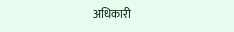अधिकारी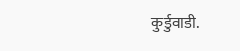कुर्डुवाडी.